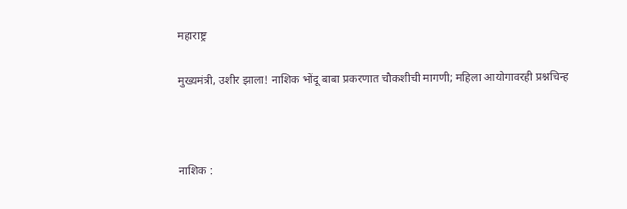महाराष्ट्र

मुख्यमंत्री, उशीर झाला! नाशिक भोंदू बाबा प्रकरणात चौकशीची मागणी; महिला आयोगावरही प्रश्नचिन्ह



नाशिक :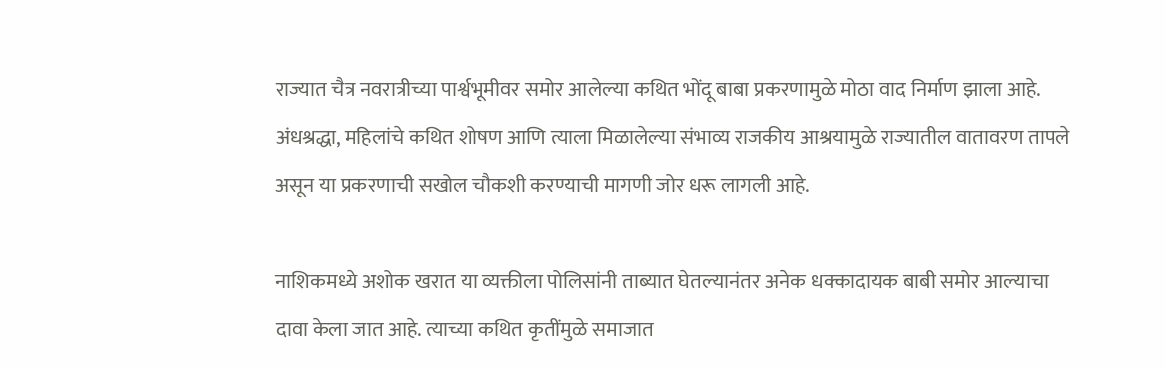राज्यात चैत्र नवरात्रीच्या पार्श्वभूमीवर समोर आलेल्या कथित भोंदू बाबा प्रकरणामुळे मोठा वाद निर्माण झाला आहे. अंधश्रद्धा, महिलांचे कथित शोषण आणि त्याला मिळालेल्या संभाव्य राजकीय आश्रयामुळे राज्यातील वातावरण तापले असून या प्रकरणाची सखोल चौकशी करण्याची मागणी जोर धरू लागली आहे.

नाशिकमध्ये अशोक खरात या व्यक्तीला पोलिसांनी ताब्यात घेतल्यानंतर अनेक धक्कादायक बाबी समोर आल्याचा दावा केला जात आहे. त्याच्या कथित कृतींमुळे समाजात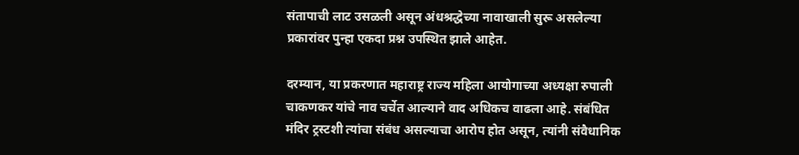संतापाची लाट उसळली असून अंधश्रद्धेच्या नावाखाली सुरू असलेल्या प्रकारांवर पुन्हा एकदा प्रश्न उपस्थित झाले आहेत.

दरम्यान, या प्रकरणात महाराष्ट्र राज्य महिला आयोगाच्या अध्यक्षा रुपाली चाकणकर यांचे नाव चर्चेत आल्याने वाद अधिकच वाढला आहे. संबंधित मंदिर ट्रस्टशी त्यांचा संबंध असल्याचा आरोप होत असून, त्यांनी संवैधानिक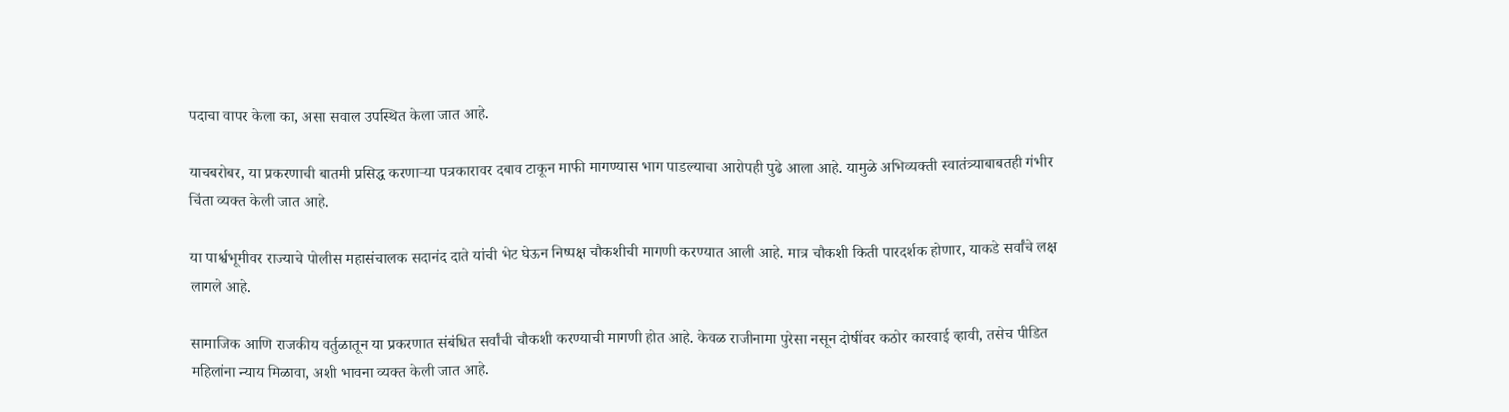पदाचा वापर केला का, असा सवाल उपस्थित केला जात आहे.

याचबरोबर, या प्रकरणाची बातमी प्रसिद्ध करणाऱ्या पत्रकारावर दबाव टाकून माफी मागण्यास भाग पाडल्याचा आरोपही पुढे आला आहे. यामुळे अभिव्यक्ती स्वातंत्र्याबाबतही गंभीर चिंता व्यक्त केली जात आहे.

या पार्श्वभूमीवर राज्याचे पोलीस महासंचालक सदानंद दाते यांची भेट घेऊन निष्पक्ष चौकशीची मागणी करण्यात आली आहे. मात्र चौकशी किती पारदर्शक होणार, याकडे सर्वांचे लक्ष लागले आहे.

सामाजिक आणि राजकीय वर्तुळातून या प्रकरणात संबंधित सर्वांची चौकशी करण्याची मागणी होत आहे. केवळ राजीनामा पुरेसा नसून दोषींवर कठोर कारवाई व्हावी, तसेच पीडित महिलांना न्याय मिळावा, अशी भावना व्यक्त केली जात आहे.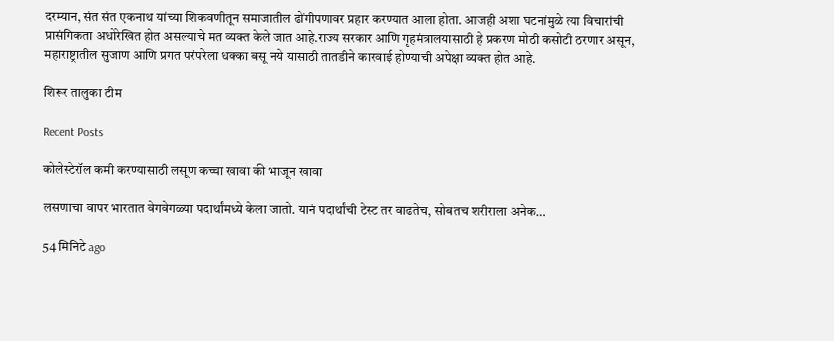दरम्यान, संत संत एकनाथ यांच्या शिकवणीतून समाजातील ढोंगीपणावर प्रहार करण्यात आला होता. आजही अशा घटनांमुळे त्या विचारांची प्रासंगिकता अधोरेखित होत असल्याचे मत व्यक्त केले जात आहे.राज्य सरकार आणि गृहमंत्रालयासाठी हे प्रकरण मोठी कसोटी ठरणार असून, महाराष्ट्रातील सुजाण आणि प्रगत परंपरेला धक्का बसू नये यासाठी तातडीने कारवाई होण्याची अपेक्षा व्यक्त होत आहे.

शिरूर तालुका टीम

Recent Posts

कोलेस्टेरॉल कमी करण्यासाठी लसूण कच्चा खावा की भाजून खावा

लसणाचा वापर भारतात वेगवेगळ्या पदार्थांमध्ये केला जातो. यानं पदार्थांची टेस्ट तर वाढतेच, सोबतच शरीराला अनेक…

54 मिनिटे ago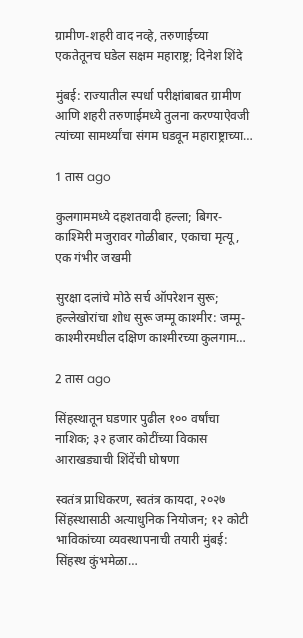ग्रामीण-शहरी वाद नव्हे, तरुणाईच्या एकतेतूनच घडेल सक्षम महाराष्ट्र; दिनेश शिंदे

मुंबई: राज्यातील स्पर्धा परीक्षांबाबत ग्रामीण आणि शहरी तरुणाईमध्ये तुलना करण्याऐवजी त्यांच्या सामर्थ्यांचा संगम घडवून महाराष्ट्राच्या…

1 तास ago

कुलगाममध्ये दहशतवादी हल्ला; बिगर-काश्मिरी मजुरावर गोळीबार, एकाचा मृत्यू, एक गंभीर जखमी

सुरक्षा दलांचे मोठे सर्च ऑपरेशन सुरू; हल्लेखोरांचा शोध सुरू जम्मू काश्मीर: जम्मू-काश्मीरमधील दक्षिण काश्मीरच्या कुलगाम…

2 तास ago

सिंहस्थातून घडणार पुढील १०० वर्षांचा नाशिक; ३२ हजार कोटींच्या विकास आराखड्याची शिंदेंची घोषणा

स्वतंत्र प्राधिकरण, स्वतंत्र कायदा, २०२७ सिंहस्थासाठी अत्याधुनिक नियोजन; १२ कोटी भाविकांच्या व्यवस्थापनाची तयारी मुंबई: सिंहस्थ कुंभमेळा…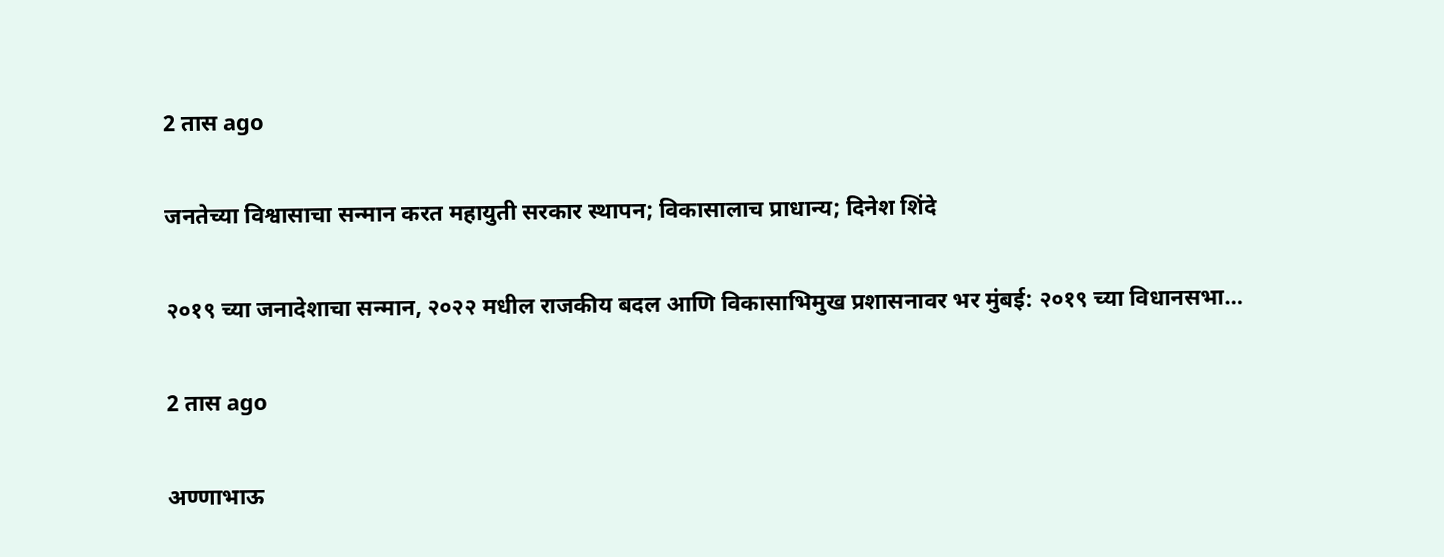2 तास ago

जनतेच्या विश्वासाचा सन्मान करत महायुती सरकार स्थापन; विकासालाच प्राधान्य; दिनेश शिंदे

२०१९ च्या जनादेशाचा सन्मान, २०२२ मधील राजकीय बदल आणि विकासाभिमुख प्रशासनावर भर मुंबई: २०१९ च्या विधानसभा…

2 तास ago

अण्णाभाऊ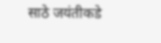साठे जयंतीकडे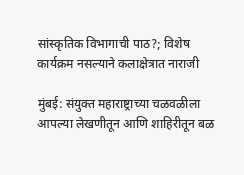सांस्कृतिक विभागाची पाठ?; विशेष कार्यक्रम नसल्याने कलाक्षेत्रात नाराजी

मुंबई: संयुक्त महाराष्ट्राच्या चळवळीला आपल्या लेखणीतून आणि शाहिरीतून बळ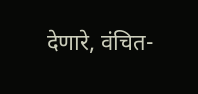देणारे, वंचित-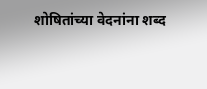शोषितांच्या वेदनांना शब्द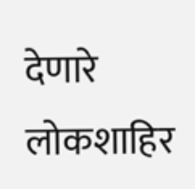देणारे लोकशाहिर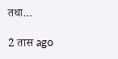तथा…

2 तास ago